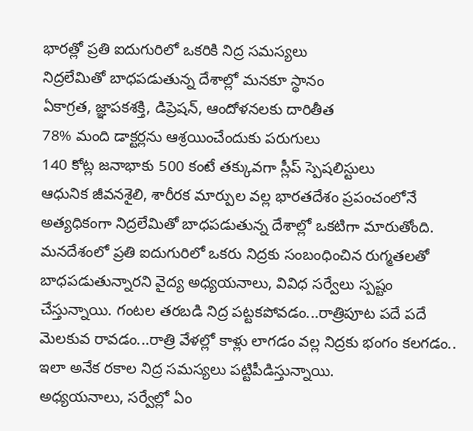భారత్లో ప్రతి ఐదుగురిలో ఒకరికి నిద్ర సమస్యలు
నిద్రలేమితో బాధపడుతున్న దేశాల్లో మనకూ స్థానం
ఏకాగ్రత, జ్ఞాపకశక్తి, డిప్రెషన్, ఆందోళనలకు దారితీత
78% మంది డాక్టర్లను ఆశ్రయించేందుకు పరుగులు
140 కోట్ల జనాభాకు 500 కంటే తక్కువగా స్లీప్ స్పెషలిస్టులు
ఆధునిక జీవనశైలి, శారీరక మార్పుల వల్ల భారతదేశం ప్రపంచంలోనే అత్యధికంగా నిద్రలేమితో బాధపడుతున్న దేశాల్లో ఒకటిగా మారుతోంది. మనదేశంలో ప్రతి ఐదుగురిలో ఒకరు నిద్రకు సంబంధించిన రుగ్మతలతో బాధపడుతున్నారని వైద్య అధ్యయనాలు, వివిధ సర్వేలు స్పష్టం చేస్తున్నాయి. గంటల తరబడి నిద్ర పట్టకపోవడం...రాత్రిపూట పదే పదే మెలకువ రావడం...రాత్రి వేళల్లో కాళ్లు లాగడం వల్ల నిద్రకు భంగం కలగడం.. ఇలా అనేక రకాల నిద్ర సమస్యలు పట్టిపీడిస్తున్నాయి.
అధ్యయనాలు, సర్వేల్లో ఏం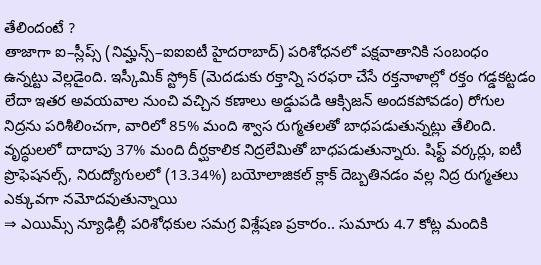తేలిందంటే ?
తాజాగా ఐ–స్లీప్స్ (నిమ్హన్స్–ఐఐఐటీ హైదరాబాద్) పరిశోధనలో పక్షవాతానికి సంబంధం ఉన్నట్టు వెల్లడైంది. ఇస్కీమిక్ స్ట్రోక్ (మెదడుకు రక్తాన్ని సరఫరా చేసే రక్తనాళాల్లో రక్తం గడ్డకట్టడం లేదా ఇతర అవయవాల నుంచి వచ్చిన కణాలు అడ్డుపడి ఆక్సిజన్ అందకపోవడం) రోగుల నిద్రను పరిశీలించగా, వారిలో 85% మంది శ్వాస రుగ్మతలతో బాధపడుతున్నట్లు తేలింది. వృద్ధులలో దాదాపు 37% మంది దీర్ఘకాలిక నిద్రలేమితో బాధపడుతున్నారు. షిఫ్ట్ వర్కర్లు, ఐటీ ప్రొఫెషనల్స్, నిరుద్యోగులలో (13.34%) బయోలాజికల్ క్లాక్ దెబ్బతినడం వల్ల నిద్ర రుగ్మతలు ఎక్కువగా నమోదవుతున్నాయి
⇒ ఎయిమ్స్ న్యూఢిల్లీ పరిశోధకుల సమగ్ర విశ్లేషణ ప్రకారం.. సుమారు 4.7 కోట్ల మందికి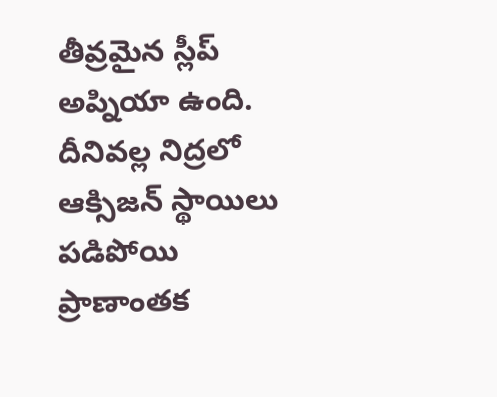తీవ్రమైన స్లీప్ అప్నియా ఉంది. దీనివల్ల నిద్రలో ఆక్సిజన్ స్థాయిలు పడిపోయి ప్రాణాంతక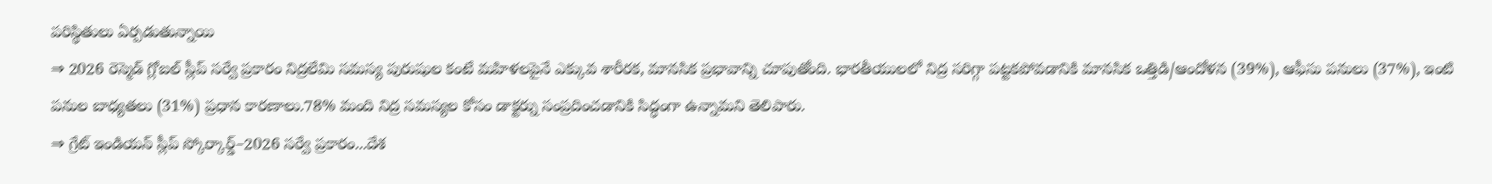పరిస్థితులు ఏర్పడుతున్నాయి
⇒ 2026 రెస్మెడ్ గ్లోబల్ స్లీప్ సర్వే ప్రకారం నిద్రలేమి సమస్య పురుషుల కంటే మహిళలపైనే ఎక్కువ శారీరక, మానసిక ప్రభావాన్ని చూపుతోంది. భారతీయులలో నిద్ర సరిగ్గా పట్టకపోవడానికి మానసిక ఒత్తిడి/ఆందోళన (39%), ఆఫీసు పనులు (37%), ఇంటి పనుల బాధ్యతలు (31%) ప్రధాన కారణాలు.78% మంది నిద్ర సమస్యల కోసం డాక్టర్ను సంప్రదించడానికి సిద్ధంగా ఉన్నామని తెలిపారు.
⇒ గ్రేట్ ఇండియన్ స్లీప్ స్కోర్కార్డ్–2026 సర్వే ప్రకారం...దేశ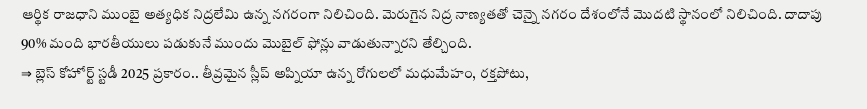ఆర్థిక రాజధాని ముంబై అత్యధిక నిద్రలేమి ఉన్న నగరంగా నిలిచింది. మెరుగైన నిద్ర నాణ్యతతో చెన్నై నగరం దేశంలోనే మొదటి స్థానంలో నిలిచింది. దాదాపు 90% మంది భారతీయులు పడుకునే ముందు మొబైల్ ఫోన్లు వాడుతున్నారని తేల్చింది.
⇒ బ్లెస్ కోహోర్ట్ స్టడీ 2025 ప్రకారం.. తీవ్రమైన స్లీప్ అప్నియా ఉన్న రోగులలో మధుమేహం, రక్తపోటు,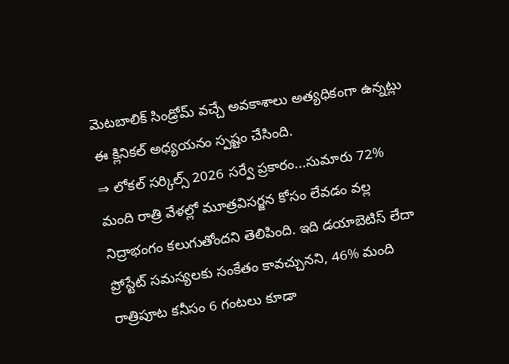మెటబాలిక్ సిండ్రోమ్ వచ్చే అవకాశాలు అత్యధికంగా ఉన్నట్లు ఈ క్లినికల్ అధ్యయనం స్పష్టం చేసింది.
⇒ లోకల్ సర్కిల్స్ 2026 సర్వే ప్రకారం...సుమారు 72% మంది రాత్రి వేళల్లో మూత్రవిసర్జన కోసం లేవడం వల్ల నిద్రాభంగం కలుగుతోందని తెలిపింది. ఇది డయాబెటిస్ లేదా ప్రోస్టేట్ సమస్యలకు సంకేతం కావచ్చునని, 46% మంది రాత్రిపూట కనీసం 6 గంటలు కూడా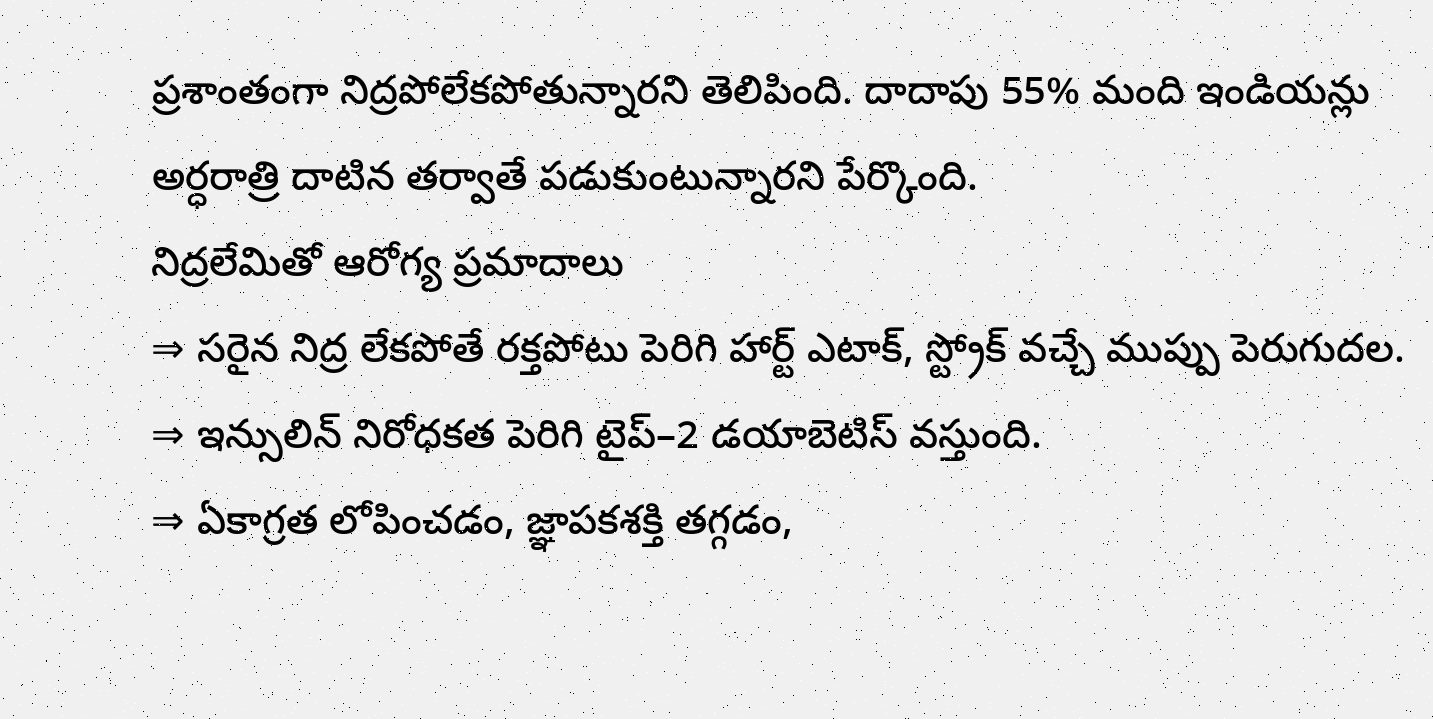ప్రశాంతంగా నిద్రపోలేకపోతున్నారని తెలిపింది. దాదాపు 55% మంది ఇండియన్లు అర్ధరాత్రి దాటిన తర్వాతే పడుకుంటున్నారని పేర్కొంది.
నిద్రలేమితో ఆరోగ్య ప్రమాదాలు
⇒ సరైన నిద్ర లేకపోతే రక్తపోటు పెరిగి హార్ట్ ఎటాక్, స్ట్రోక్ వచ్చే ముప్పు పెరుగుదల.
⇒ ఇన్సులిన్ నిరోధకత పెరిగి టైప్–2 డయాబెటిస్ వస్తుంది.
⇒ ఏకాగ్రత లోపించడం, జ్ఞాపకశక్తి తగ్గడం,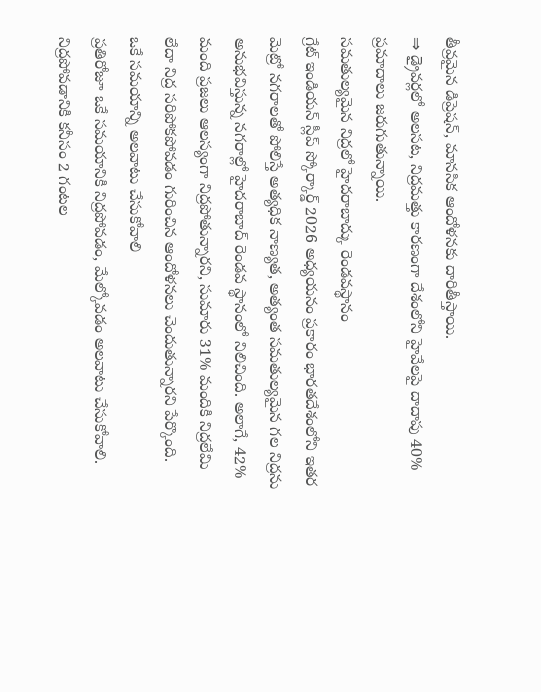తీవ్రమైన డిప్రెషన్, మానసిక ఆందోళనకు దారితీస్తాయి.
⇒ డ్రైవర్లలో అలసట, నిద్రమత్తు కారణంగా దేశంలోని హైవేలపై దాదాపు 40% ప్రమాదాలు జరుగుతున్నాయి.
సమతుల్యమైన నిద్రలో హైదరాబాద్కు రెండవస్థానం
గ్రేట్ ఇండియన్ స్లీప్ స్కోర్కార్డ్ 2026 అధ్యయనం ప్రకారం భారతదేశంలోని ఇతర మెట్రో నగరాలతో పోలిస్తే అత్యధిక నాణ్యత, అత్యంత సమతుల్యమైన గల నిద్రను అనుభవిస్తున్న నగరాల్లో హైదరాబాద్ రెండవ స్థానంలో నిలిచింది. అలాగే, 42% మంది ప్రజలు ఆలస్యంగా నిద్రపోతున్నారని, సుమారు 31% మందికి నిద్రలేమి లేదా నిద్ర సరిపోకపోవడం గురించిన ఆందోళనలు చెందుతున్నారని పేర్కొంది.
ఒకే సమయాన్ని అలవాటు చేసుకోవాలి
ప్రతిరోజూ ఒకే సమయానికి నిద్రపోవడం, మేల్కోవడం అలవాటు చేసుకోవాలి. నిద్రపోవడానికి కనీసం 2 గంటల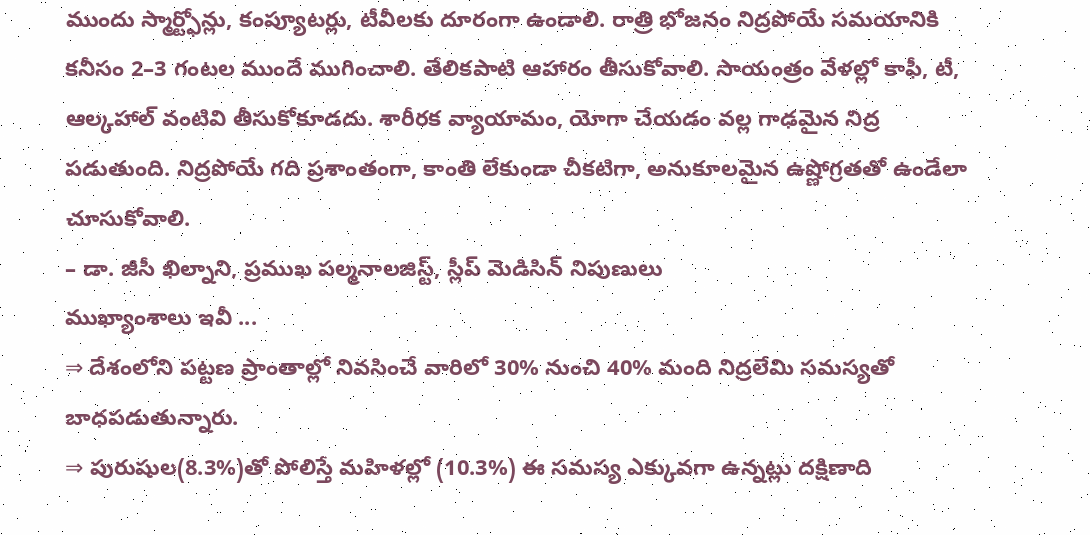ముందు స్మార్ట్ఫోన్లు, కంప్యూటర్లు, టీవీలకు దూరంగా ఉండాలి. రాత్రి భోజనం నిద్రపోయే సమయానికి కనీసం 2–3 గంటల ముందే ముగించాలి. తేలికపాటి ఆహారం తీసుకోవాలి. సాయంత్రం వేళల్లో కాఫీ, టీ, ఆల్కహాల్ వంటివి తీసుకోకూడదు. శారీరక వ్యాయామం, యోగా చేయడం వల్ల గాఢమైన నిద్ర పడుతుంది. నిద్రపోయే గది ప్రశాంతంగా, కాంతి లేకుండా చీకటిగా, అనుకూలమైన ఉష్ణోగ్రతతో ఉండేలా చూసుకోవాలి.
– డా. జీసీ ఖిల్నాని, ప్రముఖ పల్మనాలజిస్ట్, స్లీప్ మెడిసిన్ నిపుణులు
ముఖ్యాంశాలు ఇవీ ...
⇒ దేశంలోని పట్టణ ప్రాంతాల్లో నివసించే వారిలో 30% నుంచి 40% మంది నిద్రలేమి సమస్యతో బాధపడుతున్నారు.
⇒ పురుషుల(8.3%)తో పోలిస్తే మహిళల్లో (10.3%) ఈ సమస్య ఎక్కువగా ఉన్నట్లు దక్షిణాది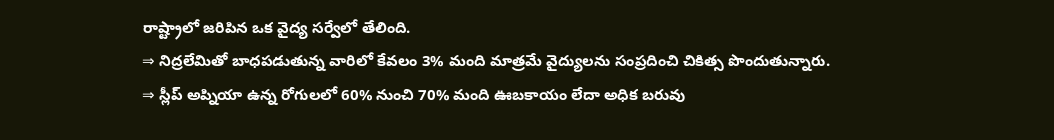రాష్ట్రాలో జరిపిన ఒక వైద్య సర్వేలో తేలింది.
⇒ నిద్రలేమితో బాధపడుతున్న వారిలో కేవలం 3% మంది మాత్రమే వైద్యులను సంప్రదించి చికిత్స పొందుతున్నారు.
⇒ స్లీప్ అప్నియా ఉన్న రోగులలో 60% నుంచి 70% మంది ఊబకాయం లేదా అధిక బరువు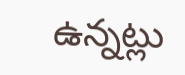ఉన్నట్లు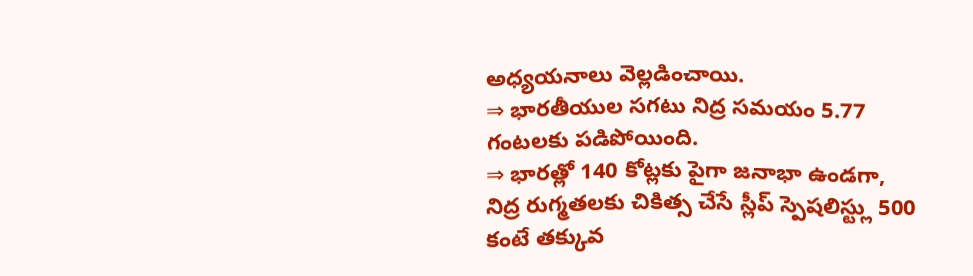అధ్యయనాలు వెల్లడించాయి.
⇒ భారతీయుల సగటు నిద్ర సమయం 5.77 గంటలకు పడిపోయింది.
⇒ భారత్లో 140 కోట్లకు పైగా జనాభా ఉండగా, నిద్ర రుగ్మతలకు చికిత్స చేసే స్లీప్ స్పెషలిస్ట్లు 500 కంటే తక్కువ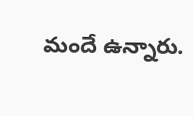మందే ఉన్నారు.